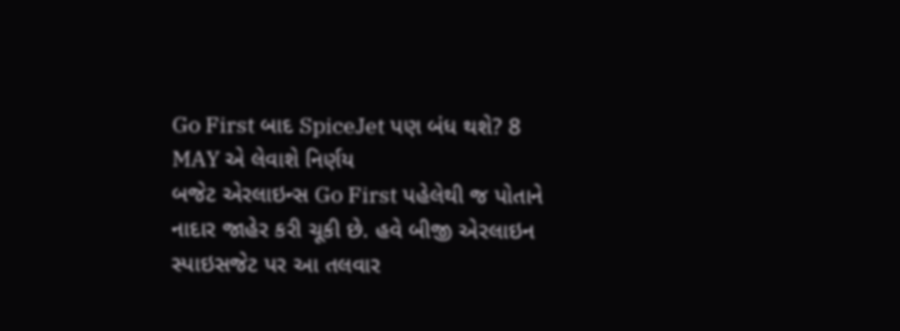Go First બાદ SpiceJet પણ બંધ થશે? 8 MAY એ લેવાશે નિર્ણય
બજેટ એરલાઇન્સ Go First પહેલેથી જ પોતાને નાદાર જાહેર કરી ચૂકી છે. હવે બીજી એરલાઇન સ્પાઇસજેટ પર આ તલવાર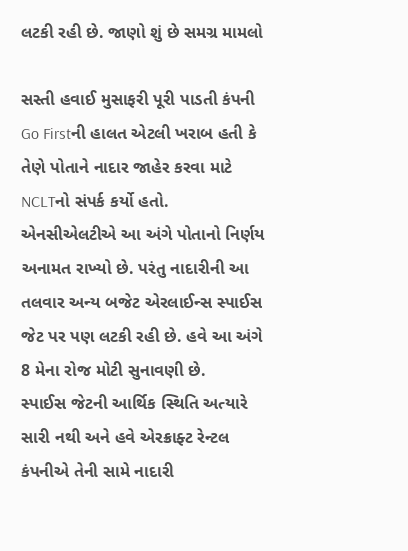લટકી રહી છે. જાણો શું છે સમગ્ર મામલો

સસ્તી હવાઈ મુસાફરી પૂરી પાડતી કંપની Go Firstની હાલત એટલી ખરાબ હતી કે તેણે પોતાને નાદાર જાહેર કરવા માટે NCLTનો સંપર્ક કર્યો હતો. એનસીએલટીએ આ અંગે પોતાનો નિર્ણય અનામત રાખ્યો છે. પરંતુ નાદારીની આ તલવાર અન્ય બજેટ એરલાઈન્સ સ્પાઈસ જેટ પર પણ લટકી રહી છે. હવે આ અંગે 8 મેના રોજ મોટી સુનાવણી છે.
સ્પાઈસ જેટની આર્થિક સ્થિતિ અત્યારે સારી નથી અને હવે એરક્રાફ્ટ રેન્ટલ કંપનીએ તેની સામે નાદારી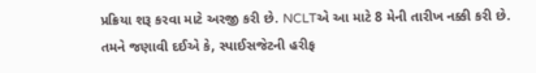પ્રક્રિયા શરૂ કરવા માટે અરજી કરી છે. NCLTએ આ માટે 8 મેની તારીખ નક્કી કરી છે. તમને જણાવી દઈએ કે, સ્પાઈસજેટની હરીફ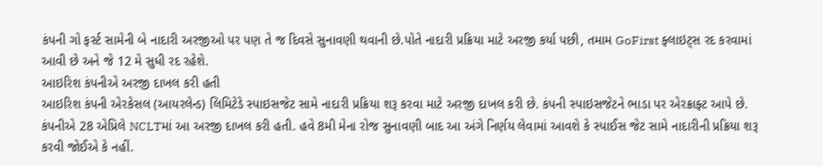કંપની ગો ફર્સ્ટ સામેની બે નાદારી અરજીઓ પર પણ તે જ દિવસે સુનાવણી થવાની છે.પોતે નાદારી પ્રક્રિયા માટે અરજી કર્યા પછી, તમામ GoFirst ફ્લાઇટ્સ રદ કરવામાં આવી છે અને જે 12 મે સુધી રદ રહેશે.
આઇરિશ કંપનીએ અરજી દાખલ કરી હતી
આઇરિશ કંપની એરકેસલ (આયરલેન્ડ) લિમિટેડે સ્પાઇસજેટ સામે નાદારી પ્રક્રિયા શરૂ કરવા માટે અરજી દાખલ કરી છે. કંપની સ્પાઇસજેટને ભાડા પર એરક્રાફ્ટ આપે છે. કંપનીએ 28 એપ્રિલે NCLTમાં આ અરજી દાખલ કરી હતી. હવે 8મી મેના રોજ સુનાવણી બાદ આ અંગે નિર્ણય લેવામાં આવશે કે સ્પાઈસ જેટ સામે નાદારીની પ્રક્રિયા શરૂ કરવી જોઈએ કે નહીં.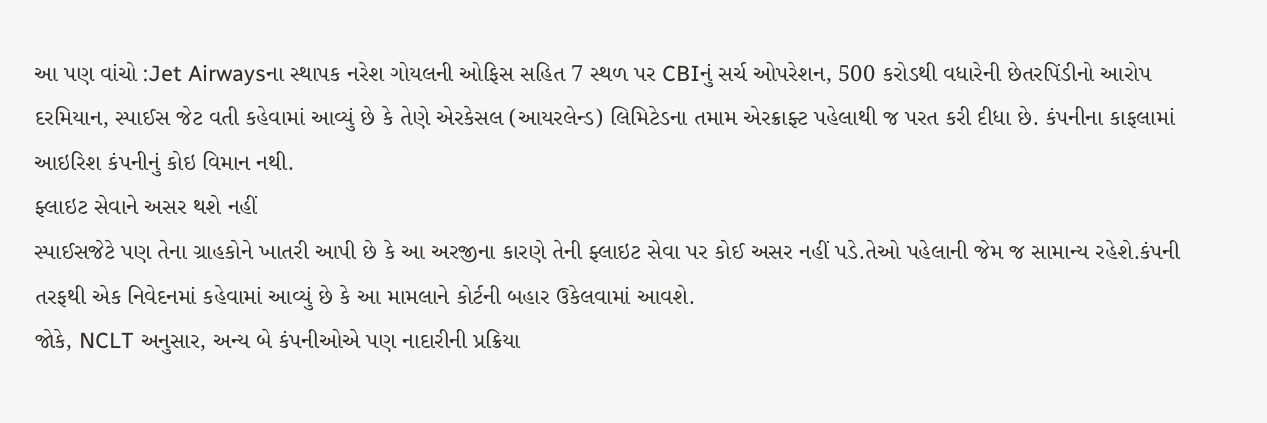આ પણ વાંચો :Jet Airwaysના સ્થાપક નરેશ ગોયલની ઓફિસ સહિત 7 સ્થળ પર CBIનું સર્ચ ઓપરેશન, 500 કરોડથી વધારેની છેતરપિંડીનો આરોપ
દરમિયાન, સ્પાઈસ જેટ વતી કહેવામાં આવ્યું છે કે તેણે એરકેસલ (આયરલેન્ડ) લિમિટેડના તમામ એરક્રાફ્ટ પહેલાથી જ પરત કરી દીધા છે. કંપનીના કાફલામાં આઇરિશ કંપનીનું કોઇ વિમાન નથી.
ફ્લાઇટ સેવાને અસર થશે નહીં
સ્પાઈસજેટે પણ તેના ગ્રાહકોને ખાતરી આપી છે કે આ અરજીના કારણે તેની ફ્લાઇટ સેવા પર કોઈ અસર નહીં પડે.તેઓ પહેલાની જેમ જ સામાન્ય રહેશે.કંપની તરફથી એક નિવેદનમાં કહેવામાં આવ્યું છે કે આ મામલાને કોર્ટની બહાર ઉકેલવામાં આવશે.
જોકે, NCLT અનુસાર, અન્ય બે કંપનીઓએ પણ નાદારીની પ્રક્રિયા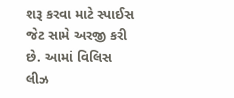શરૂ કરવા માટે સ્પાઈસ જેટ સામે અરજી કરી છે. આમાં વિલિસ લીઝ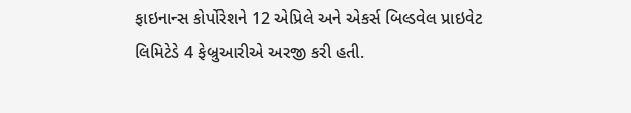ફાઇનાન્સ કોર્પોરેશને 12 એપ્રિલે અને એકર્સ બિલ્ડવેલ પ્રાઇવેટ લિમિટેડે 4 ફેબ્રુઆરીએ અરજી કરી હતી.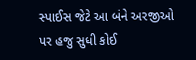સ્પાઈસ જેટે આ બંને અરજીઓ પર હજુ સુધી કોઈ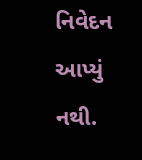નિવેદન આપ્યું નથી.